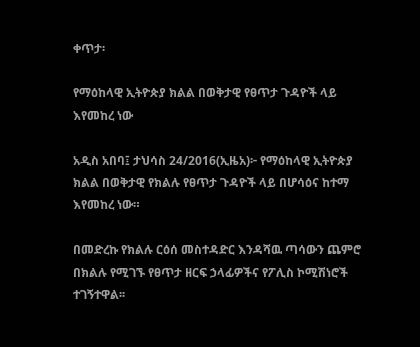ቀጥታ፡

የማዕከላዊ ኢትዮጵያ ክልል በወቅታዊ የፀጥታ ጉዳዮች ላይ እየመከረ ነው

አዲስ አበባ፤ ታህሳስ 24/2016(ኢዜአ)፦ የማዕከላዊ ኢትዮጵያ ክልል በወቅታዊ የክልሉ የፀጥታ ጉዳዮች ላይ በሆሳዕና ከተማ እየመከረ ነው።

በመድረኩ የክልሉ ርዕሰ መስተዳድር እንዳሻዉ ጣሳውን ጨምሮ በክልሉ የሚገኙ የፀጥታ ዘርፍ ኃላፊዎችና የፖሊስ ኮሚሽነሮች ተገኝተዋል፡፡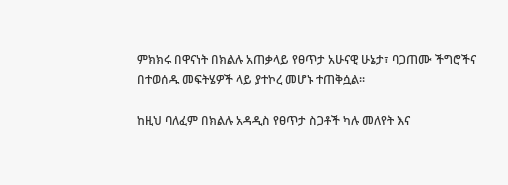ምክክሩ በዋናነት በክልሉ አጠቃላይ የፀጥታ አሁናዊ ሁኔታ፣ ባጋጠሙ ችግሮችና በተወሰዱ መፍትሄዎች ላይ ያተኮረ መሆኑ ተጠቅሷል፡፡

ከዚህ ባለፈም በክልሉ አዳዲስ የፀጥታ ስጋቶች ካሉ መለየት እና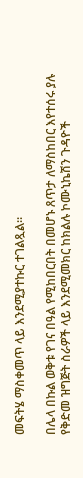መፍትሄ ማስቀመጥ ላይ እንደሚያተኩር ተገልጿል።

በሌላ በኩል ወቅቱ የገና በዓል የሚከበርበት በመሆኑ ጸጥታ ለማስከበር እየተሰሩ ያሉ የቅድመ ዝግጅት ስራዎች ላይ እንደሚመክር ከክልሉ ኮሙኒኬሽን ጉዳዮች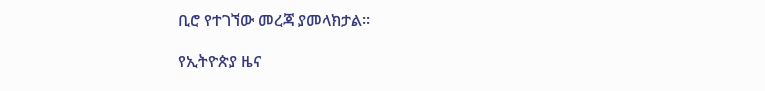ቢሮ የተገኘው መረጃ ያመላክታል፡፡

የኢትዮጵያ ዜና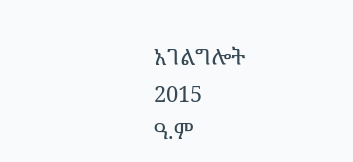አገልግሎት
2015
ዓ.ም